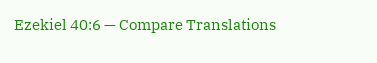Ezekiel 40:6 — Compare Translations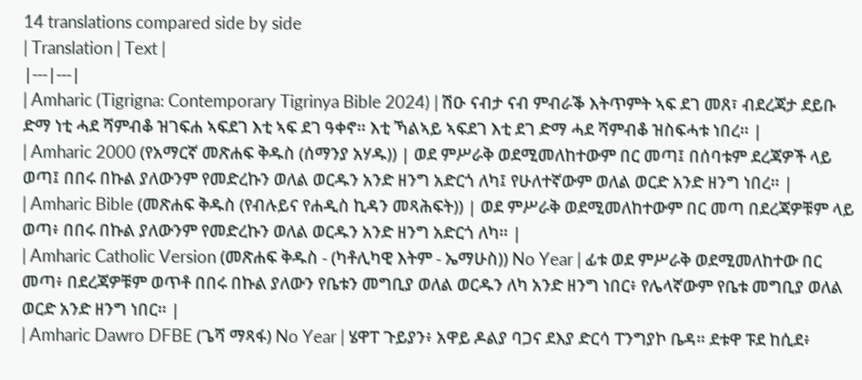14 translations compared side by side
| Translation | Text |
|---|---|
| Amharic (Tigrigna: Contemporary Tigrinya Bible 2024) | ሽዑ ናብታ ናብ ምብራቕ እትጥምት ኣፍ ደገ መጸ፣ ብደረጃታ ደይቡ ድማ ነቲ ሓደ ሻምብቆ ዝገፍሐ ኣፍደገ እቲ ኣፍ ደገ ዓቀኖ። እቲ ኻልኣይ ኣፍደገ እቲ ደገ ድማ ሓደ ሻምብቆ ዝስፍሓቱ ነበረ። |
| Amharic 2000 (የአማርኛ መጽሐፍ ቅዱስ (ሰማንያ አሃዱ)) | ወደ ምሥራቅ ወደሚመለከተውም በር መጣ፤ በሰባቱም ደረጃዎች ላይ ወጣ፤ በበሩ በኩል ያለውንም የመድረኩን ወለል ወርዱን አንድ ዘንግ አድርጎ ለካ፤ የሁለተኛውም ወለል ወርድ አንድ ዘንግ ነበረ። |
| Amharic Bible (መጽሐፍ ቅዱስ (የብሉይና የሐዲስ ኪዳን መጻሕፍት)) | ወደ ምሥራቅ ወደሚመለከተውም በር መጣ በደረጃዎቹም ላይ ወጣ፥ በበሩ በኩል ያለውንም የመድረኩን ወለል ወርዱን አንድ ዘንግ አድርጎ ለካ። |
| Amharic Catholic Version (መጽሐፍ ቅዱስ - (ካቶሊካዊ እትም - ኤማሁስ)) No Year | ፊቱ ወደ ምሥራቅ ወደሚመለከተው በር መጣ፥ በደረጃዎቹም ወጥቶ በበሩ በኩል ያለውን የቤቱን መግቢያ ወለል ወርዱን ለካ አንድ ዘንግ ነበር፥ የሌላኛውም የቤቱ መግቢያ ወለል ወርድ አንድ ዘንግ ነበር። |
| Amharic Dawro DFBE (ጌሻ ማጻፋ) No Year | ሄዋፐ ጉይያን፥ አዋይ ዶልያ ባጋና ደእያ ድርሳ ፐንግያኮ ቤዳ። ደቱዋ ፑደ ከሲደ፥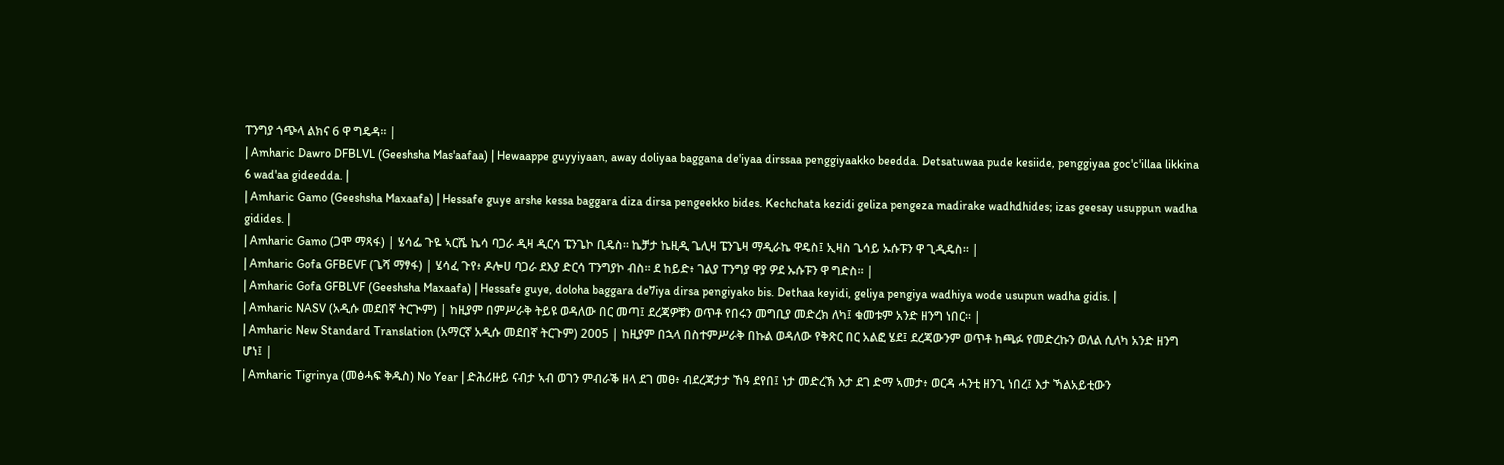ፐንግያ ጎጭላ ልክና 6 ዋ ግዴዳ። |
| Amharic Dawro DFBLVL (Geeshsha Mas'aafaa) | Hewaappe guyyiyaan, away doliyaa baggana de'iyaa dirssaa penggiyaakko beedda. Detsatuwaa pude kesiide, penggiyaa goc'c'illaa likkina 6 wad'aa gideedda. |
| Amharic Gamo (Geeshsha Maxaafa) | Hessafe guye arshe kessa baggara diza dirsa pengeekko bides. Kechchata kezidi geliza pengeza madirake wadhdhides; izas geesay usuppun wadha gidides. |
| Amharic Gamo (ጋሞ ማጻፋ) | ሄሳፌ ጉዬ ኣርሼ ኬሳ ባጋራ ዲዛ ዲርሳ ፔንጌኮ ቢዴስ። ኬቻታ ኬዚዲ ጌሊዛ ፔንጌዛ ማዲራኬ ዋዴስ፤ ኢዛስ ጌሳይ ኡሱፑን ዋ ጊዲዴስ። |
| Amharic Gofa GFBEVF (ጌሻ ማፃፋ) | ሄሳፈ ጉየ፥ ዶሎሀ ባጋራ ደእያ ድርሳ ፐንግያኮ ብስ። ደ ከይድ፥ ገልያ ፐንግያ ዋያ ዎደ ኡሱፑን ዋ ግድስ። |
| Amharic Gofa GFBLVF (Geeshsha Maxaafa) | Hessafe guye, doloha baggara de7iya dirsa pengiyako bis. Dethaa keyidi, geliya pengiya wadhiya wode usupun wadha gidis. |
| Amharic NASV (አዲሱ መደበኛ ትርጒም) | ከዚያም በምሥራቅ ትይዩ ወዳለው በር መጣ፤ ደረጃዎቹን ወጥቶ የበሩን መግቢያ መድረክ ለካ፤ ቁመቱም አንድ ዘንግ ነበር። |
| Amharic New Standard Translation (አማርኛ አዲሱ መደበኛ ትርጉም) 2005 | ከዚያም በኋላ በስተምሥራቅ በኩል ወዳለው የቅጽር በር አልፎ ሄደ፤ ደረጃውንም ወጥቶ ከጫፉ የመድረኩን ወለል ሲለካ አንድ ዘንግ ሆነ፤ |
| Amharic Tigrinya (መፅሓፍ ቅዱስ) No Year | ድሕሪዙይ ናብታ ኣብ ወገን ምብራቕ ዘላ ደገ መፀ፥ ብደረጃታታ ኸዓ ደየበ፤ ነታ መድረኽ እታ ደገ ድማ ኣመታ፥ ወርዳ ሓንቲ ዘንጊ ነበረ፤ እታ ኻልአይቲውን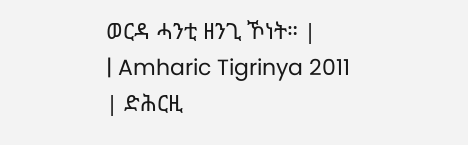ወርዳ ሓንቲ ዘንጊ ኾነት። |
| Amharic Tigrinya 2011 | ድሕርዚ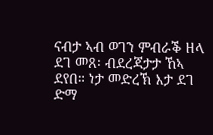ናብታ ኣብ ወገን ምብራቕ ዘላ ደገ መጸ፡ ብደረጃታታ ኸኣ ደየበ። ነታ መድረኽ እታ ደገ ድማ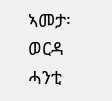ኣመታ፡ ወርዳ ሓንቲ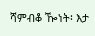ሻምብቆ ዀነት፡ እታ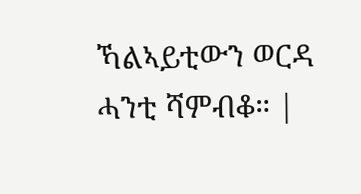ኻልኣይቲውን ወርዳ ሓንቲ ሻምብቆ። |